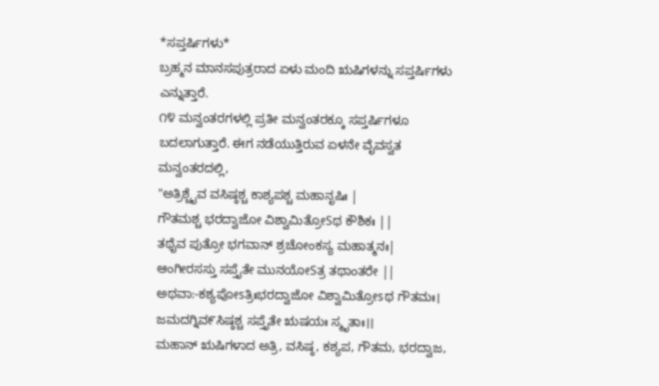*ಸಪ್ತರ್ಷಿಗಳು*
ಬ್ರಹ್ಮನ ಮಾನಸಪುತ್ರರಾದ ಏಳು ಮಂದಿ ಋಷಿಗಳನ್ನು ಸಪ್ತರ್ಷಿಗಳು ಎನ್ನುತ್ತಾರೆ.
೧೪ ಮನ್ವಂತರಗಳಲ್ಲಿ ಪ್ರತೀ ಮನ್ವಂತರಕ್ಕೂ ಸಪ್ತರ್ಷಿಗಳೂ ಬದಲಾಗುತ್ತಾರೆ. ಈಗ ನಡೆಯುತ್ತಿರುವ ಏಳನೇ ವೈವಸ್ವತ ಮನ್ವಂತರದಲ್ಲಿ,
"ಅತ್ರಿಶ್ಚೈವ ವಸಿಷ್ಠಶ್ಚ ಕಾಶ್ಯಪಶ್ಚ ಮಹಾನೃಷಿಃ |
ಗೌತಮಶ್ಚ ಭರದ್ವಾಜೋ ವಿಶ್ವಾಮಿತ್ರೋSಥ ಕೌಶಿಕಃ ||
ತಥೈವ ಪುತ್ರೋ ಭಗವಾನ್ ಶ್ರಚೋಂಕಸ್ಯ ಮಹಾತ್ಮನಃ|
ಆಂಗೀರಸಸ್ತು ಸಪ್ತೈತೇ ಮುನಯೋSತ್ರ ತಥಾಂತರೇ ||
ಅಥವಾ:-ಕಶ್ಯಪೋsತ್ರಿಃಭರದ್ವಾಜೋ ವಿಶ್ವಾಮಿತ್ರೋsಥ ಗೌತಮಃ। ಜಮದಗ್ನಿವ೯ಸಿಷ್ಠಶ್ಚ ಸಪ್ತೈತೇ ಋಷಯಃ ಸ್ಮೃತಾಃ।।
ಮಹಾನ್ ಋಷಿಗಳಾದ ಅತ್ರಿ, ವಸಿಷ್ಠ, ಕಶ್ಯಪ, ಗೌತಮ, ಭರದ್ವಾಜ,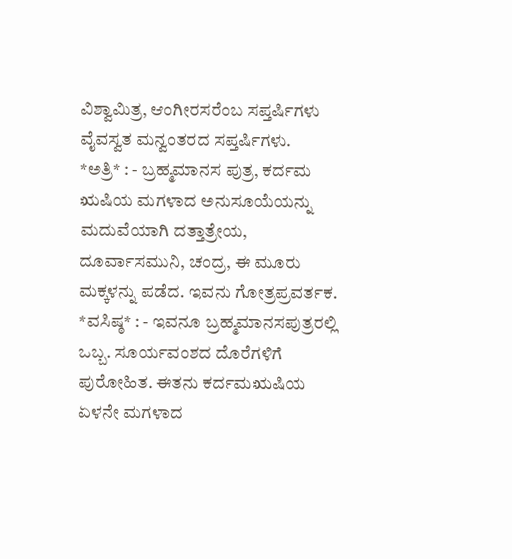ವಿಶ್ವಾಮಿತ್ರ, ಆಂಗೀರಸರೆಂಬ ಸಪ್ತರ್ಷಿಗಳು ವೈವಸ್ವತ ಮನ್ವಂತರದ ಸಪ್ತರ್ಷಿಗಳು.
*ಅತ್ರಿ* : - ಬ್ರಹ್ಮಮಾನಸ ಪುತ್ರ, ಕರ್ದಮ ಋಷಿಯ ಮಗಳಾದ ಅನುಸೂಯೆಯನ್ನು ಮದುವೆಯಾಗಿ ದತ್ತಾತ್ರೇಯ, ದೂರ್ವಾಸಮುನಿ, ಚಂದ್ರ, ಈ ಮೂರು ಮಕ್ಕಳನ್ನು ಪಡೆದ. ಇವನು ಗೋತ್ರಪ್ರವರ್ತಕ.
*ವಸಿಷ್ಠ* : - ಇವನೂ ಬ್ರಹ್ಮಮಾನಸಪುತ್ರರಲ್ಲಿ ಒಬ್ಬ. ಸೂರ್ಯವಂಶದ ದೊರೆಗಳಿಗೆ ಪುರೋಹಿತ. ಈತನು ಕರ್ದಮಋಷಿಯ ಏಳನೇ ಮಗಳಾದ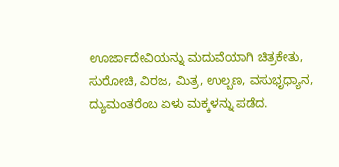ಊರ್ಜಾದೇವಿಯನ್ನು ಮದುವೆಯಾಗಿ ಚಿತ್ರಕೇತು, ಸುರೋಚಿ, ವಿರಜ, ಮಿತ್ರ, ಉಲ್ಬಣ, ವಸುಭೃಧ್ಯಾನ, ದ್ಯುಮಂತರೆಂಬ ಏಳು ಮಕ್ಕಳನ್ನು ಪಡೆದ.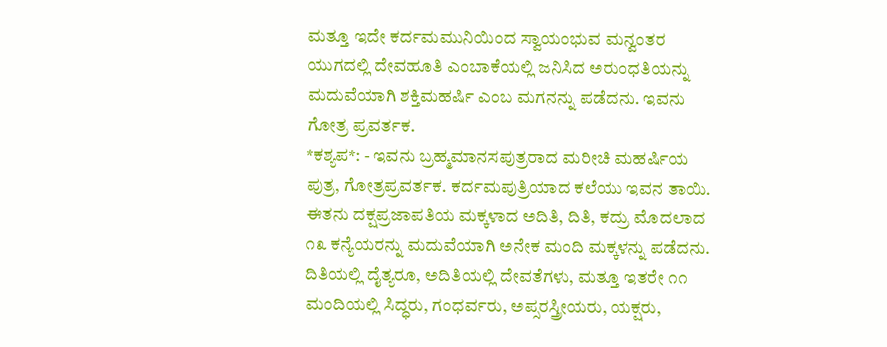ಮತ್ತೂ ಇದೇ ಕರ್ದಮಮುನಿಯಿಂದ ಸ್ವಾಯಂಭುವ ಮನ್ವಂತರ ಯುಗದಲ್ಲಿ ದೇವಹೂತಿ ಎಂಬಾಕೆಯಲ್ಲಿ ಜನಿಸಿದ ಅರುಂಧತಿಯನ್ನು ಮದುವೆಯಾಗಿ ಶಕ್ತಿಮಹರ್ಷಿ ಎಂಬ ಮಗನನ್ನು ಪಡೆದನು. ಇವನು ಗೋತ್ರ ಪ್ರವರ್ತಕ.
*ಕಶ್ಯಪ*: - ಇವನು ಬ್ರಹ್ಮಮಾನಸಪುತ್ರರಾದ ಮರೀಚಿ ಮಹರ್ಷಿಯ ಪುತ್ರ, ಗೋತ್ರಪ್ರವರ್ತಕ. ಕರ್ದಮಪುತ್ರಿಯಾದ ಕಲೆಯು ಇವನ ತಾಯಿ. ಈತನು ದಕ್ಷಪ್ರಜಾಪತಿಯ ಮಕ್ಕಳಾದ ಅದಿತಿ, ದಿತಿ, ಕದ್ರು ಮೊದಲಾದ ೧೩ ಕನ್ಯೆಯರನ್ನು ಮದುವೆಯಾಗಿ ಅನೇಕ ಮಂದಿ ಮಕ್ಕಳನ್ನು ಪಡೆದನು. ದಿತಿಯಲ್ಲಿ ದೈತ್ಯರೂ, ಅದಿತಿಯಲ್ಲಿ ದೇವತೆಗಳು, ಮತ್ತೂ ಇತರೇ ೧೧ ಮಂದಿಯಲ್ಲಿ ಸಿದ್ಧರು, ಗಂಧರ್ವರು, ಅಪ್ಸರಸ್ತ್ರೀಯರು, ಯಕ್ಷರು,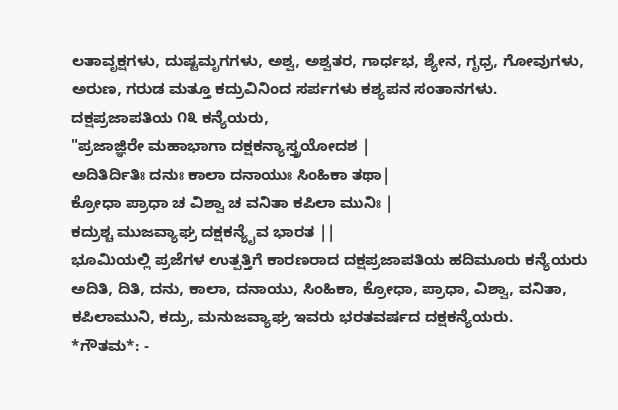ಲತಾವೃಕ್ಷಗಳು, ದುಷ್ಟಮೃಗಗಳು, ಅಶ್ವ, ಅಶ್ವತರ, ಗಾರ್ಧಭ, ಶ್ಯೇನ, ಗೃಧ್ರ, ಗೋವುಗಳು, ಅರುಣ, ಗರುಡ ಮತ್ತೂ ಕದ್ರುವಿನಿಂದ ಸರ್ಪಗಳು ಕಶ್ಯಪನ ಸಂತಾನಗಳು.
ದಕ್ಷಪ್ರಜಾಪತಿಯ ೧೩ ಕನ್ಯೆಯರು,
"ಪ್ರಜಾಜ್ಞಿರೇ ಮಹಾಭಾಗಾ ದಕ್ಷಕನ್ಯಾಸ್ತ್ರಯೋದಶ |
ಅದಿತಿರ್ದಿತಿಃ ದನುಃ ಕಾಲಾ ದನಾಯುಃ ಸಿಂಹಿಕಾ ತಥಾ|
ಕ್ರೋಧಾ ಪ್ರಾಧಾ ಚ ವಿಶ್ವಾ ಚ ವನಿತಾ ಕಪಿಲಾ ಮುನಿಃ |
ಕದ್ರುಶ್ಚ ಮುಜವ್ಯಾಘ್ರ ದಕ್ಷಕನ್ಯೈವ ಭಾರತ ||
ಭೂಮಿಯಲ್ಲಿ ಪ್ರಜೆಗಳ ಉತ್ಪತ್ತಿಗೆ ಕಾರಣರಾದ ದಕ್ಷಪ್ರಜಾಪತಿಯ ಹದಿಮೂರು ಕನ್ಯೆಯರು ಅದಿತಿ, ದಿತಿ, ದನು, ಕಾಲಾ, ದನಾಯು, ಸಿಂಹಿಕಾ, ಕ್ರೋಧಾ, ಪ್ರಾಧಾ, ವಿಶ್ವಾ, ವನಿತಾ, ಕಪಿಲಾಮುನಿ, ಕದ್ರು, ಮನುಜವ್ಯಾಘ್ರ ಇವರು ಭರತವರ್ಷದ ದಕ್ಷಕನ್ಯೆಯರು.
*ಗೌತಮ*: -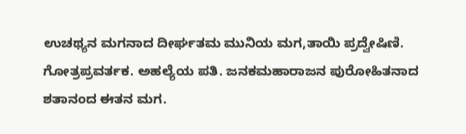ಉಚಥ್ಯನ ಮಗನಾದ ದೀರ್ಘತಮ ಮುನಿಯ ಮಗ,ತಾಯಿ ಪ್ರದ್ವೇಷಿಣಿ. ಗೋತ್ರಪ್ರವರ್ತಕ. ಅಹಲ್ಯೆಯ ಪತಿ. ಜನಕಮಹಾರಾಜನ ಪುರೋಹಿತನಾದ ಶತಾನಂದ ಈತನ ಮಗ.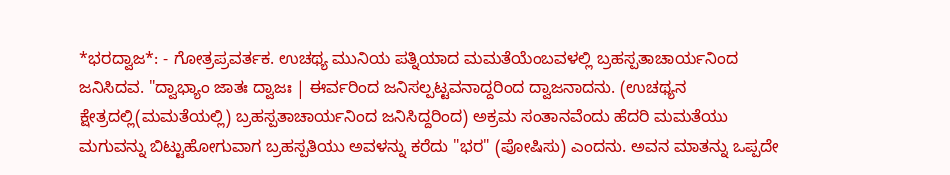*ಭರದ್ವಾಜ*: - ಗೋತ್ರಪ್ರವರ್ತಕ. ಉಚಥ್ಯ ಮುನಿಯ ಪತ್ನಿಯಾದ ಮಮತೆಯೆಂಬವಳಲ್ಲಿ ಬ್ರಹಸ್ಪತಾಚಾರ್ಯನಿಂದ ಜನಿಸಿದವ. "ದ್ವಾಭ್ಯಾಂ ಜಾತಃ ದ್ವಾಜಃ | ಈರ್ವರಿಂದ ಜನಿಸಲ್ಪಟ್ಟವನಾದ್ದರಿಂದ ದ್ವಾಜನಾದನು. (ಉಚಥ್ಯನ ಕ್ಷೇತ್ರದಲ್ಲಿ(ಮಮತೆಯಲ್ಲಿ) ಬ್ರಹಸ್ಪತಾಚಾರ್ಯನಿಂದ ಜನಿಸಿದ್ದರಿಂದ) ಅಕ್ರಮ ಸಂತಾನವೆಂದು ಹೆದರಿ ಮಮತೆಯು ಮಗುವನ್ನು ಬಿಟ್ಟುಹೋಗುವಾಗ ಬ್ರಹಸ್ಪತಿಯು ಅವಳನ್ನು ಕರೆದು "ಭರ" (ಪೋಷಿಸು) ಎಂದನು. ಅವನ ಮಾತನ್ನು ಒಪ್ಪದೇ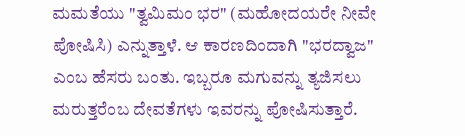ಮಮತೆಯು "ತ್ವಮಿಮಂ ಭರ" (ಮಹೋದಯರೇ ನೀವೇ ಪೋಷಿಸಿ) ಎನ್ನುತ್ತಾಳೆ. ಆ ಕಾರಣದಿಂದಾಗಿ "ಭರದ್ವಾಜ" ಎಂಬ ಹೆಸರು ಬಂತು. ಇಬ್ಬರೂ ಮಗುವನ್ನು ತ್ಯಜಿಸಲು ಮರುತ್ತರೆಂಬ ದೇವತೆಗಳು ಇವರನ್ನು ಪೋಷಿಸುತ್ತಾರೆ.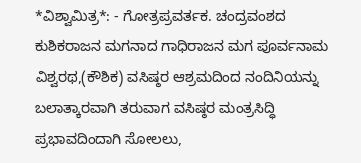*ವಿಶ್ವಾಮಿತ್ರ*: - ಗೋತ್ರಪ್ರವರ್ತಕ. ಚಂದ್ರವಂಶದ ಕುಶಿಕರಾಜನ ಮಗನಾದ ಗಾಧಿರಾಜನ ಮಗ ಪೂರ್ವನಾಮ ವಿಶ್ವರಥ,(ಕೌಶಿಕ) ವಸಿಷ್ಠರ ಆಶ್ರಮದಿಂದ ನಂದಿನಿಯನ್ನು ಬಲಾತ್ಕಾರವಾಗಿ ತರುವಾಗ ವಸಿಷ್ಠರ ಮಂತ್ರಸಿದ್ಧಿ ಪ್ರಭಾವದಿಂದಾಗಿ ಸೋಲಲು,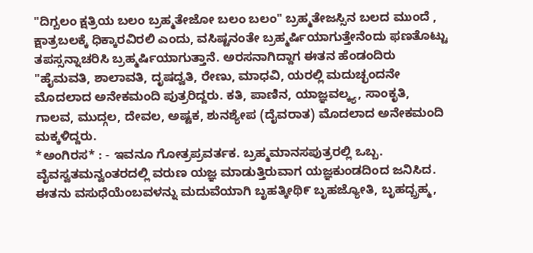"ದಿಗ್ಬಲಂ ಕ್ಷತ್ರಿಯ ಬಲಂ ಬ್ರಹ್ಮತೇಜೋ ಬಲಂ ಬಲಂ" ಬ್ರಹ್ಮತೇಜಸ್ಸಿನ ಬಲದ ಮುಂದೆ , ಕ್ಷಾತ್ರಬಲಕ್ಕೆ ಧಿಕ್ಕಾರವಿರಲಿ ಎಂದು, ವಸಿಷ್ಟನಂತೇ ಬ್ರಹ್ಮರ್ಷಿಯಾಗುತ್ತೇನೆಂದು ಫಣತೊಟ್ಟು ತಪಸ್ಸನ್ನಾಚರಿಸಿ ಬ್ರಹ್ಮರ್ಷಿಯಾಗುತ್ತಾನೆ. ಅರಸನಾಗಿದ್ದಾಗ ಈತನ ಹೆಂಡಂದಿರು "ಹೈಮವತಿ, ಶಾಲಾವತಿ, ದೃಷದ್ವತಿ, ರೇಣು, ಮಾಧವಿ, ಯರಲ್ಲಿ ಮದುಚ್ಛಂದನೇ ಮೊದಲಾದ ಅನೇಕಮಂದಿ ಪುತ್ರರಿದ್ದರು. ಕತಿ, ಪಾಣಿನ, ಯಾಜ್ಞವಲ್ಕ್ಯ, ಸಾಂಕೃತಿ, ಗಾಲವ, ಮುದ್ಗಲ, ದೇವಲ, ಅಷ್ಟಕ, ಶುನಶ್ಯೇಪ (ದೈವರಾತ) ಮೊದಲಾದ ಅನೇಕಮಂದಿ ಮಕ್ಕಳಿದ್ದರು.
*ಅಂಗಿರಸ* : - ಇವನೂ ಗೋತ್ರಪ್ರವರ್ತಕ. ಬ್ರಹ್ಮಮಾನಸಪುತ್ರರಲ್ಲಿ ಒಬ್ಬ. ವೈವಸ್ವತಮನ್ವಂತರದಲ್ಲಿ ವರುಣ ಯಜ್ಞ ಮಾಡುತ್ತಿರುವಾಗ ಯಜ್ಞಕುಂಡದಿಂದ ಜನಿಸಿದ. ಈತನು ವಸುಧೆಯೆಂಬವಳನ್ನು ಮದುವೆಯಾಗಿ ಬೃಹತ್ಕೀಥಿ೯ ಬೃಹಜ್ಯೋತಿ, ಬೃಹದ್ಬ್ರಹ್ಮ,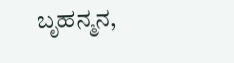ಬೃಹನ್ಮನ,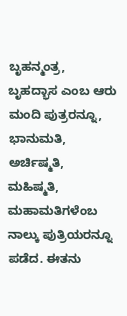ಬೃಹನ್ಮಂತ್ರ, ಬೃಹದ್ಭಾಸ ಎಂಬ ಆರು ಮಂದಿ ಪುತ್ರರನ್ನೂ, ಭಾನುಮತಿ, ಅರ್ಚಿಷ್ಮತಿ, ಮಹಿಷ್ಮತಿ, ಮಹಾಮತಿಗಳೆಂಬ ನಾಲ್ಕು ಪುತ್ರಿಯರನ್ನೂ ಪಡೆದ. ಈತನು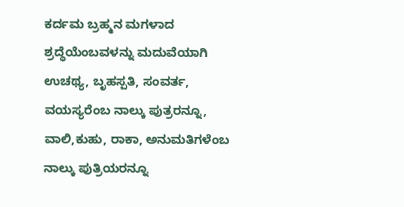ಕರ್ದಮ ಬ್ರಹ್ಮನ ಮಗಳಾದ ಶ್ರದ್ಧೆಯೆಂಬವಳನ್ನು ಮದುವೆಯಾಗಿ ಉಚಥ್ಯ, ಬೃಹಸ್ಪತಿ, ಸಂವರ್ತ, ವಯಸ್ಯರೆಂಬ ನಾಲ್ಕು ಪುತ್ರರನ್ನೂ, ವಾಲಿ,ಕುಹು, ರಾಕಾ, ಅನುಮತಿಗಳೆಂಬ ನಾಲ್ಕು ಪುತ್ರಿಯರನ್ನೂ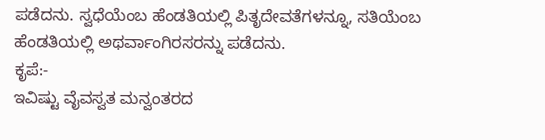ಪಡೆದನು. ಸ್ವಧೆಯೆಂಬ ಹೆಂಡತಿಯಲ್ಲಿ ಪಿತೃದೇವತೆಗಳನ್ನೂ, ಸತಿಯೆಂಬ ಹೆಂಡತಿಯಲ್ಲಿ ಅಥರ್ವಾಂಗಿರಸರನ್ನು ಪಡೆದನು.
ಕೃಪೆ:-
ಇವಿಷ್ಟು ವೈವಸ್ವತ ಮನ್ವಂತರದ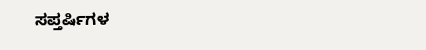ಸಪ್ತರ್ಷಿಗಳ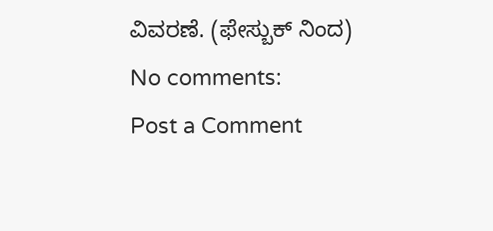ವಿವರಣೆ. (ಫೇಸ್ಬುಕ್ ನಿಂದ)
No comments:
Post a Comment